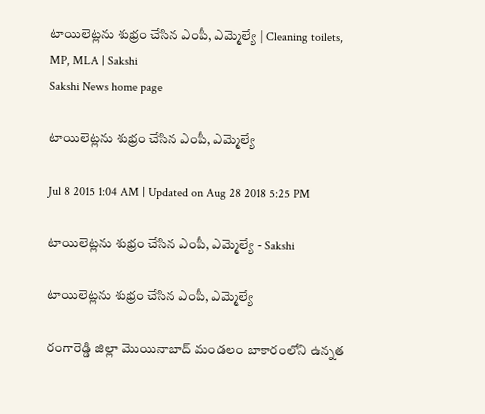టాయిలెట్లను శుభ్రం చేసిన ఎంపీ, ఎమ్మెల్యే | Cleaning toilets, MP, MLA | Sakshi
Sakshi News home page

టాయిలెట్లను శుభ్రం చేసిన ఎంపీ, ఎమ్మెల్యే

Jul 8 2015 1:04 AM | Updated on Aug 28 2018 5:25 PM

టాయిలెట్లను శుభ్రం చేసిన ఎంపీ, ఎమ్మెల్యే - Sakshi

టాయిలెట్లను శుభ్రం చేసిన ఎంపీ, ఎమ్మెల్యే

రంగారెడ్డి జిల్లా మొయినాబాద్ మండలం బాకారంలోని ఉన్నత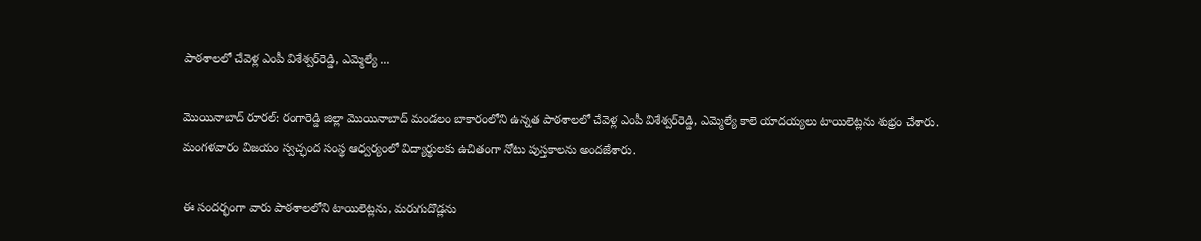పాఠశాలలో చేవెళ్ల ఎంపీ విశేశ్వర్‌రెడ్డి, ఎమ్మెల్యే ...

మొయినాబాద్ రూరల్: రంగారెడ్డి జిల్లా మొయినాబాద్ మండలం బాకారంలోని ఉన్నత పాఠశాలలో చేవెళ్ల ఎంపీ విశేశ్వర్‌రెడ్డి, ఎమ్మెల్యే కాలె యాదయ్యలు టాయిలెట్లను శుభ్రం చేశారు.  మంగళవారం విజయం స్వచ్ఛంద సంస్థ ఆధ్వర్యంలో విద్యార్థులకు ఉచితంగా నోటు పుస్తకాలను అందజేశారు.

ఈ సందర్భంగా వారు పాఠశాలలోని టాయిలెట్లను, మరుగుదొడ్లను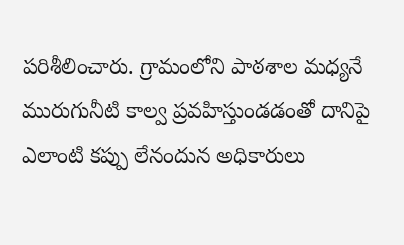పరిశీలించారు. గ్రామంలోని పాఠశాల మధ్యనే మురుగునీటి కాల్వ ప్రవహిస్తుండడంతో దానిపై ఎలాంటి కప్పు లేనందున అధికారులు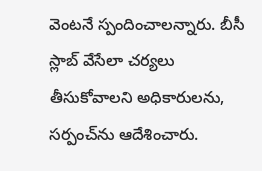వెంటనే స్పందించాలన్నారు. బీసీ స్లాబ్ వేసేలా చర్యలు తీసుకోవాలని అధికారులను, సర్పంచ్‌ను ఆదేశించారు.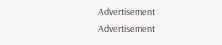Advertisement
Advertisement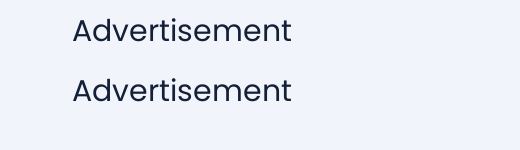Advertisement
Advertisement